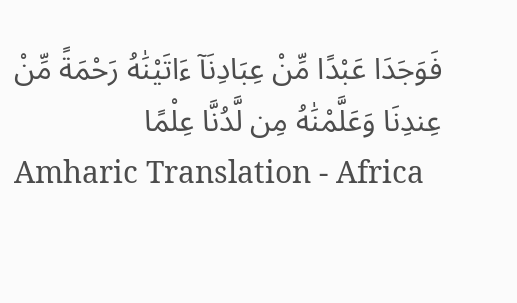فَوَجَدَا عَبْدًا مِّنْ عِبَادِنَآ ءَاتَيْنَٰهُ رَحْمَةً مِّنْ عِندِنَا وَعَلَّمْنَٰهُ مِن لَّدُنَّا عِلْمًا
Amharic Translation - Africa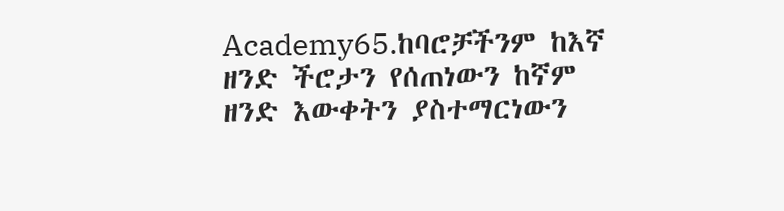Academy65.ከባሮቻችንም ከእኛ ዘንድ ችሮታን የሰጠነውን ከኛም ዘንድ እውቀትን ያስተማርነውን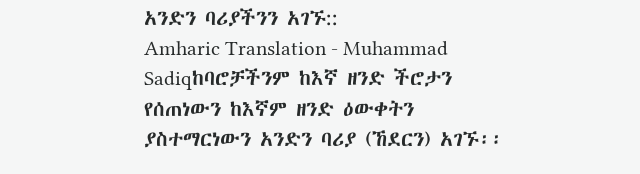አንድን ባሪያችንን አገኙ::
Amharic Translation - Muhammad Sadiqከባሮቻችንም ከእኛ ዘንድ ችሮታን የሰጠነውን ከእኛም ዘንድ ዕውቀትን ያስተማርነውን አንድን ባሪያ (ኸደርን) አገኙ፡፡